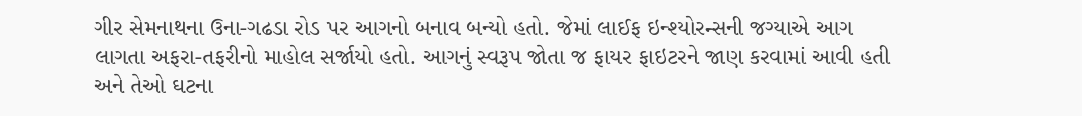ગીર સેમનાથના ઉના-ગઢડા રોડ પર આગનો બનાવ બન્યો હતો. જેમાં લાઈફ ઇન્શ્યોરન્સની જગ્યાએ આગ લાગતા અફરા-તફરીનો માહોલ સર્જાયો હતો. આગનું સ્વરૂપ જોતા જ ફાયર ફાઇટરને જાણ કરવામાં આવી હતી અને તેઓ ઘટના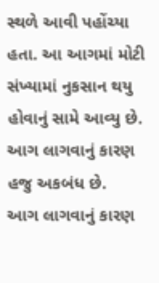સ્થળે આવી પહોંચ્યા હતા. આ આગમાં મોટી સંખ્યામાં નુકસાન થયુ હોવાનું સામે આવ્યુ છે. આગ લાગવાનું કારણ હજુ અકબંધ છે.
આગ લાગવાનું કારણ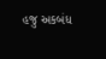હજુ અકબંધ